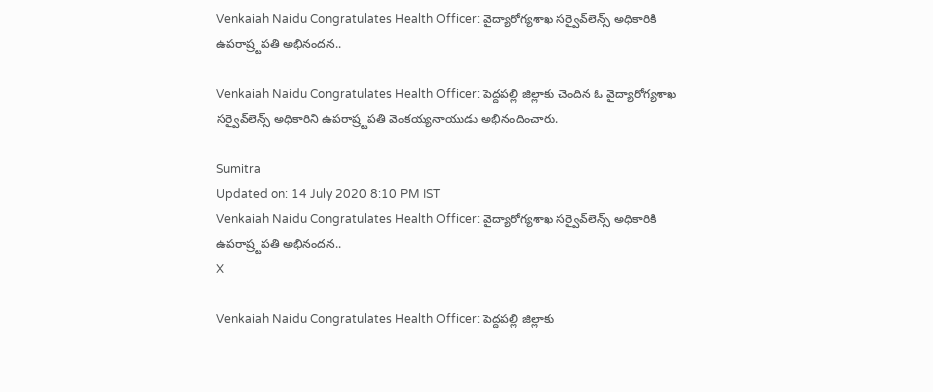Venkaiah Naidu Congratulates Health Officer: వైద్యారోగ్య‌శాఖ స‌ర్వైవ్‌లెన్స్ అధికారికి ఉప‌రాష్ర్ట‌ప‌తి అభినందన..

Venkaiah Naidu Congratulates Health Officer: పెద్దపల్లి జిల్లాకు చెందిన ఓ వైద్యారోగ్య‌శాఖ స‌ర్వైవ్‌లెన్స్ అధికారిని ఉప‌రాష్ర్ట‌ప‌తి వెంక‌య్య‌నాయుడు అభినందించారు.

Sumitra
Updated on: 14 July 2020 8:10 PM IST
Venkaiah Naidu Congratulates Health Officer: వైద్యారోగ్య‌శాఖ స‌ర్వైవ్‌లెన్స్ అధికారికి ఉప‌రాష్ర్ట‌ప‌తి అభినందన..
X

Venkaiah Naidu Congratulates Health Officer: పెద్దపల్లి జిల్లాకు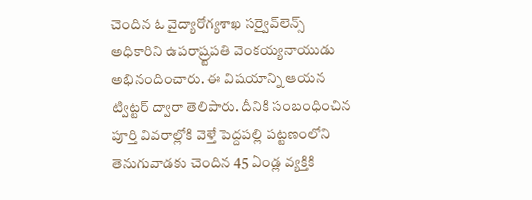చెందిన ఓ వైద్యారోగ్య‌శాఖ స‌ర్వైవ్‌లెన్స్ అధికారిని ఉప‌రాష్ర్ట‌ప‌తి వెంక‌య్య‌నాయుడు అభినందించారు. ఈ విషయాన్ని ఆయన ట్విట్ట‌ర్ ద్వారా తెలిపారు. దీనికి సంబంధించిన పూర్తి వివరాల్లోకి వెళ్తే పెద్ద‌ప‌ల్లి ప‌ట్ట‌ణంలోని తెనుగువాడ‌కు చెందిన 45 ఏండ్ల వ్య‌క్తికి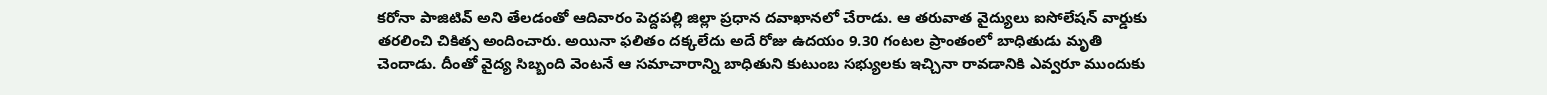క‌రోనా పాజిటివ్ అని తేల‌డంతో ఆదివారం పెద్ద‌ప‌ల్లి జిల్లా ప్ర‌ధాన ద‌వాఖాన‌లో చేరాడు. ఆ తరువాత వైద్యులు ఐసోలేష‌న్ వార్డుకు త‌ర‌లించి చికిత్స అందించారు. అయినా ఫలితం దక్కలేదు అదే రోజు ఉద‌యం 9.30 గంట‌ల ప్రాంతంలో బాధితుడు మృతి చెందాడు. దీంతో వైద్య సిబ్బంది వెంటనే ఆ సమాచారాన్ని బాధితుని కుటుంబ స‌భ్యుల‌కు ఇచ్చినా రావ‌డానికి ఎవ్వ‌రూ ముందుకు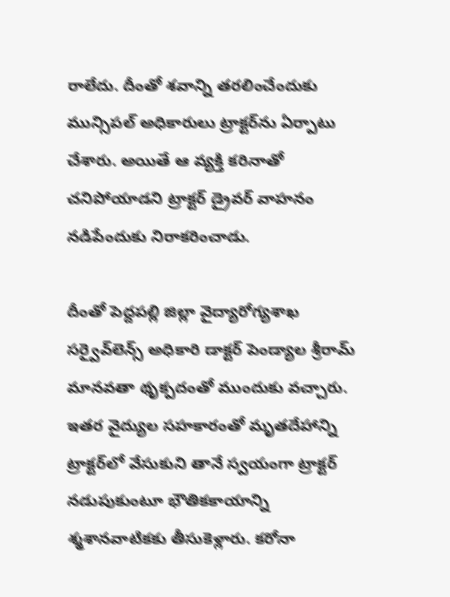రాలేదు. దీంతో శ‌వాన్ని త‌ర‌లించేందుకు మున్సిప‌ల్ అధికారులు ట్రాక్ట‌ర్‌ను ఏర్పాటు చేశారు. అయితే ఆ వ్యక్తి కరినాతో చనిపోయాడని ట్రాక్టర్ డ్రైవర్ వాహ‌నం న‌డిపేందుకు నిరాక‌రించాడు.

దీంతో పెద్ద‌ప‌ల్లి జిల్లా వైద్యారోగ్య‌శాఖ స‌ర్వైవ్‌లెన్స్ అధికారి డాక్ట‌ర్ పెండ్యాల శ్రీ‌రామ్‌ మాన‌వ‌తా థృక్ప‌దంతో ముందుకు వ‌చ్చారు. ఇతర వైద్యుల స‌హ‌కారంతో మృత‌దేహాన్ని ట్రాక్ట‌ర్‌లో వేసుకుని తానే స్వ‌యంగా ట్రాక్ట‌ర్ న‌డుపుకుంటూ భౌతికకాయాన్ని శ్మ‌శాన‌వాటిక‌కు తీసుకెళ్లారు. కరోనా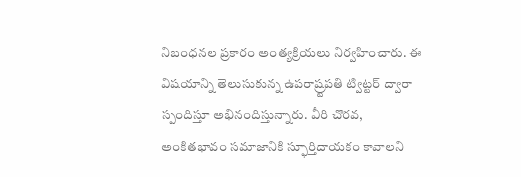నిబంధనల ప్ర‌కారం అంత్య‌క్రియ‌లు నిర్వ‌హించారు. ఈ విషయాన్ని తెలుసుకున్న ఉప‌రాష్ర్ట‌ప‌తి ట్విట్ట‌ర్ ద్వారా స్పందిస్తూ అభినందిస్తున్నారు. వీరి చొరవ, అంకితభావం సమాజానికి స్ఫూర్తిదాయకం కావాల‌ని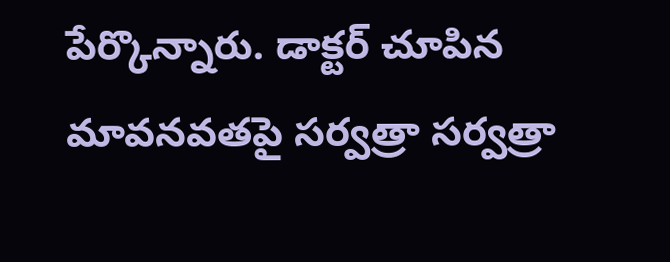పేర్కొన్నారు. డాక్ట‌ర్ చూపిన మావ‌న‌వ‌తపై స‌ర్వ‌త్రా స‌ర్వ‌త్రా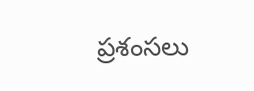ప్ర‌శంస‌లు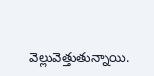వెల్లువెత్తుతున్నాయి.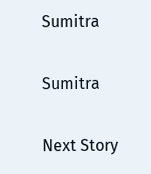Sumitra

Sumitra

Next Story